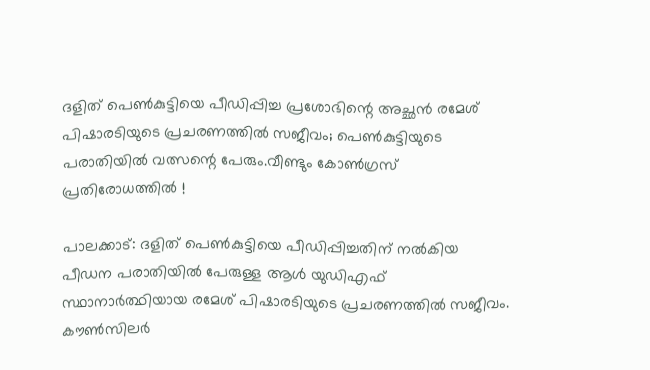ദളിത് പെൺകുട്ടിയെ പീഡിപ്പിച്ച പ്രശോഭിന്റെ അച്ഛൻ രമേശ്‌ പിഷാരടിയുടെ പ്രചരണത്തിൽ സജീവം; പെൺകുട്ടിയുടെ പരാതിയിൽ വത്സന്റെ പേരും.വീണ്ടും കോൺഗ്രസ് പ്രതിരോധത്തിൽ !

പാലക്കാട്: ദളിത് പെൺകുട്ടിയെ പീഡിപ്പിച്ചതിന് നൽകിയ പീഡന പരാതിയിൽ പേരുള്ള ആൾ യുഡിഎഫ് സ്ഥാനാർത്ഥിയായ രമേശ്‌ പിഷാരടിയുടെ പ്രചരണത്തിൽ സജീവം. കൗൺസിലർ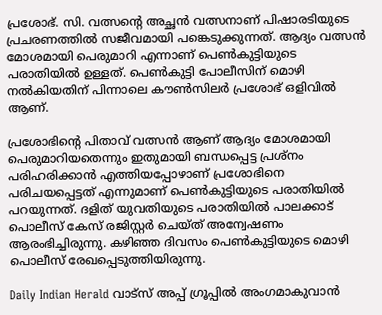പ്രശോഭ്. സി. വത്സന്റെ അച്ഛൻ വത്സനാണ് പിഷാരടിയുടെ പ്രചരണത്തിൽ സജീവമായി പങ്കെടുക്കുന്നത്. ആദ്യം വത്സൻ മോശമായി പെരുമാറി എന്നാണ് പെൺകുട്ടിയുടെ പരാതിയിൽ ഉള്ളത്. പെൺകുട്ടി പോലീസിന് മൊഴി നൽകിയതിന് പിന്നാലെ കൗൺസിലർ പ്രശോഭ് ഒളിവിൽ ആണ്.

പ്രശോഭിന്റെ പിതാവ് വത്സൻ ആണ് ആദ്യം മോശമായി പെരുമാറിയതെന്നും ഇതുമായി ബന്ധപ്പെട്ട പ്രശ്നം പരിഹരിക്കാൻ എത്തിയപ്പോഴാണ് പ്രശോഭിനെ പരിചയപ്പെട്ടത് എന്നുമാണ് പെൺകുട്ടിയുടെ പരാതിയിൽ പറയുന്നത്. ദളിത് യുവതിയുടെ പരാതിയിൽ പാലക്കാട് പൊലീസ് കേസ് രജിസ്റ്റർ ചെയ്ത് അന്വേഷണം ആരംഭിച്ചിരുന്നു. കഴിഞ്ഞ ദിവസം പെൺകുട്ടിയുടെ മൊഴി പൊലീസ് രേഖപ്പെടുത്തിയിരുന്നു.

Daily Indian Herald വാട്സ് അപ്പ് ഗ്രൂപ്പിൽ അംഗമാകുവാൻ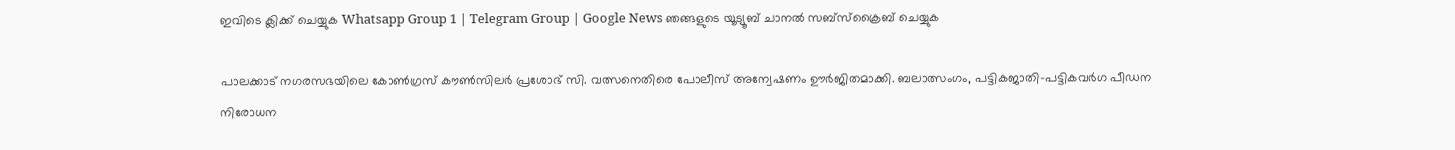ഇവിടെ ക്ലിക്ക് ചെയ്യുക Whatsapp Group 1 | Telegram Group | Google News ഞങ്ങളുടെ യൂട്യൂബ് ചാനൽ സബ്സ്ക്രൈബ് ചെയ്യുക

പാലക്കാട് നഗരസഭയിലെ കോണ്‍ഗ്രസ് കൗണ്‍സിലര്‍ പ്രശോഭ് സി. വത്സനെതിരെ പോലീസ് അന്വേഷണം ഊര്‍ജിതമാക്കി. ബലാത്സംഗം, പട്ടികജാതി-പട്ടികവര്‍ഗ പീഡന നിരോധന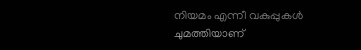നിയമം എന്നീ വകുപ്പുകള്‍ ചുമത്തിയാണ്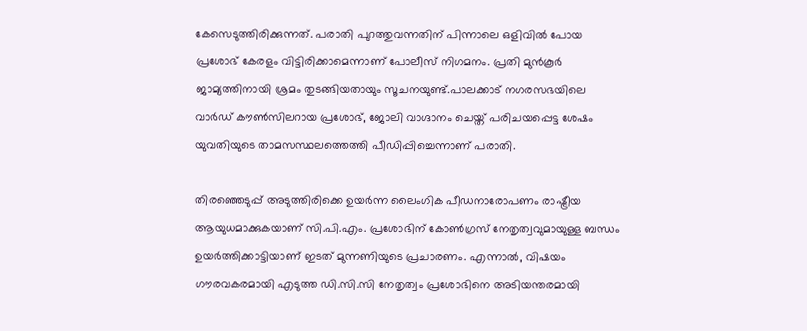കേസെടുത്തിരിക്കുന്നത്. പരാതി പുറത്തുവന്നതിന് പിന്നാലെ ഒളിവില്‍ പോയ പ്രശോഭ് കേരളം വിട്ടിരിക്കാമെന്നാണ് പോലീസ് നിഗമനം. പ്രതി മുന്‍കൂര്‍ ജാമ്യത്തിനായി ശ്രമം തുടങ്ങിയതായും സൂചനയുണ്ട്.പാലക്കാട് നഗരസഭയിലെ വാര്‍ഡ് കൗണ്‍സിലറായ പ്രശോഭ്, ജോലി വാഗ്ദാനം ചെയ്ത് പരിചയപ്പെട്ട ശേഷം യുവതിയുടെ താമസസ്ഥലത്തെത്തി പീഡിപ്പിച്ചെന്നാണ് പരാതി.

തിരഞ്ഞെടുപ്പ് അടുത്തിരിക്കെ ഉയര്‍ന്ന ലൈംഗിക പീഡനാരോപണം രാഷ്ട്രീയ ആയുധമാക്കുകയാണ് സി.പി.എം. പ്രശോഭിന് കോണ്‍ഗ്രസ് നേതൃത്വവുമായുള്ള ബന്ധം ഉയര്‍ത്തിക്കാട്ടിയാണ് ഇടത് മുന്നണിയുടെ പ്രചാരണം. എന്നാല്‍, വിഷയം ഗൗരവകരമായി എടുത്ത ഡി.സി.സി നേതൃത്വം പ്രശോഭിനെ അടിയന്തരമായി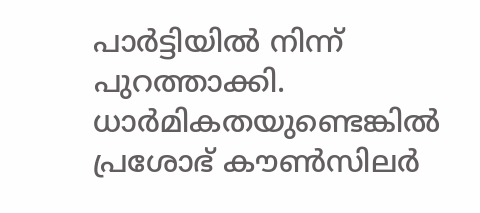പാര്‍ട്ടിയില്‍ നിന്ന് പുറത്താക്കി. ധാര്‍മികതയുണ്ടെങ്കില്‍ പ്രശോഭ് കൗണ്‍സിലര്‍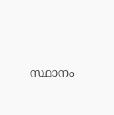സ്ഥാനം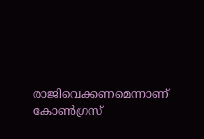രാജിവെക്കണമെന്നാണ് കോണ്‍ഗ്രസ്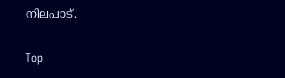നിലപാട്.

Top